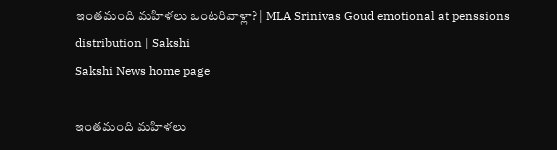ఇంతమంది మహిళలు ఒంటరివాళ్లా? | MLA Srinivas Goud emotional at penssions distribution | Sakshi
Sakshi News home page

ఇంతమంది మహిళలు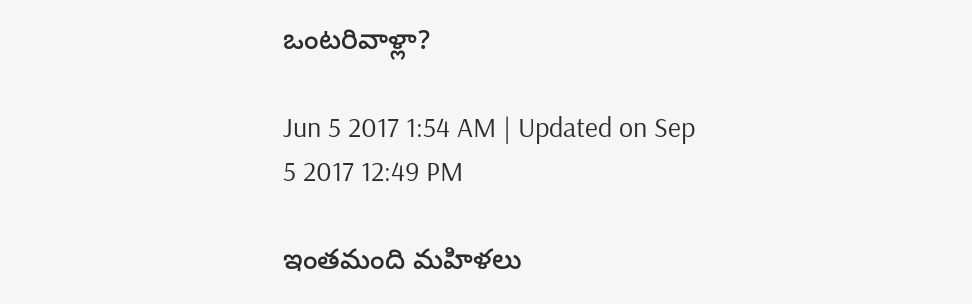ఒంటరివాళ్లా?

Jun 5 2017 1:54 AM | Updated on Sep 5 2017 12:49 PM

ఇంతమంది మహిళలు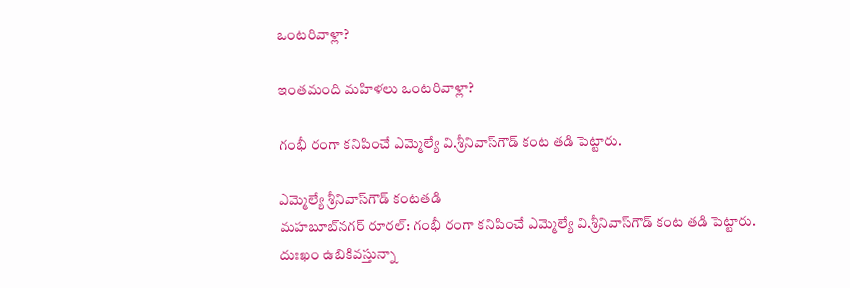ఒంటరివాళ్లా?

ఇంతమంది మహిళలు ఒంటరివాళ్లా?

గంభీ రంగా కనిపించే ఎమ్మెల్యే వి.శ్రీనివాస్‌గౌడ్‌ కంట తడి పెట్టారు.

ఎమ్మెల్యే శ్రీనివాస్‌గౌడ్‌ కంటతడి
మహబూబ్‌నగర్‌ రూరల్‌: గంభీ రంగా కనిపించే ఎమ్మెల్యే వి.శ్రీనివాస్‌గౌడ్‌ కంట తడి పెట్టారు. దుఃఖం ఉబికివస్తున్నా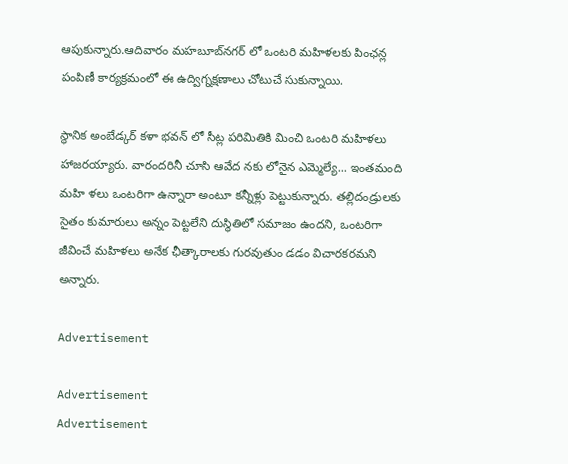ఆపుకున్నారు.ఆదివారం మహబూబ్‌నగర్‌ లో ఒంటరి మహిళలకు పింఛన్ల పంపిణీ కార్యక్రమంలో ఈ ఉద్విగ్నక్షణాలు చోటుచే సుకున్నాయి.

స్థానిక అంబేడ్కర్‌ కళా భవన్‌ లో సీట్ల పరిమితికి మించి ఒంటరి మహిళలు హాజరయ్యారు. వారందరినీ చూసి ఆవేద నకు లోనైన ఎమ్మెల్యే... ఇంతమంది మహి ళలు ఒంటరిగా ఉన్నారా అంటూ కన్నీళ్లు పెట్టుకున్నారు. తల్లిదండ్రులకు సైతం కుమారులు అన్నం పెట్టలేని దుస్థితిలో సమాజం ఉందని, ఒంటరిగా జీవించే మహిళలు అనేక ఛీత్కారాలకు గురవుతుం డడం విచారకరమని అన్నారు.

Advertisement

Advertisement
Advertisement